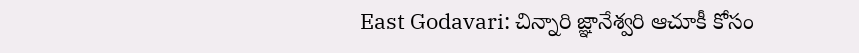East Godavari: చిన్నారి జ్ఞానేశ్వరి ఆచూకీ కోసం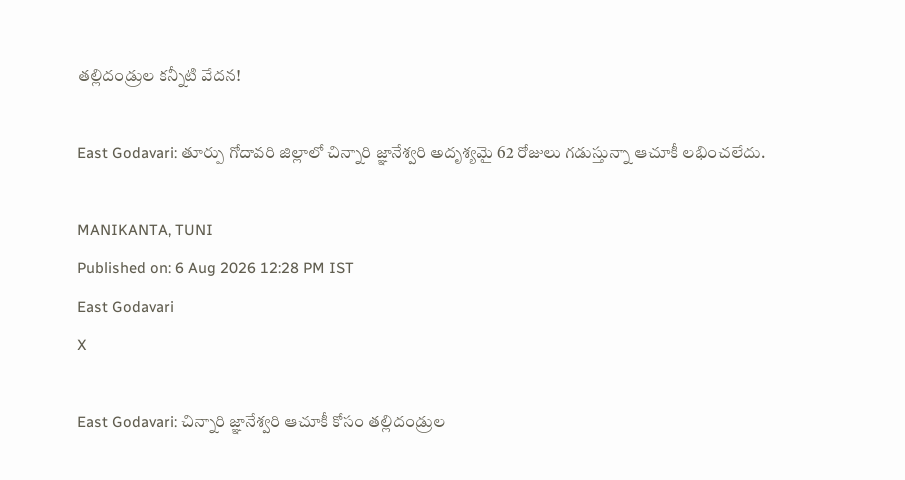తల్లిదండ్రుల కన్నీటి వేదన!

East Godavari: తూర్పు గోదావరి జిల్లాలో చిన్నారి జ్ఞానేశ్వరి అదృశ్యమై 62 రోజులు గడుస్తున్నా ఆచూకీ లభించలేదు.

MANIKANTA, TUNI
Published on: 6 Aug 2026 12:28 PM IST
East Godavari
X

East Godavari: చిన్నారి జ్ఞానేశ్వరి ఆచూకీ కోసం తల్లిదండ్రుల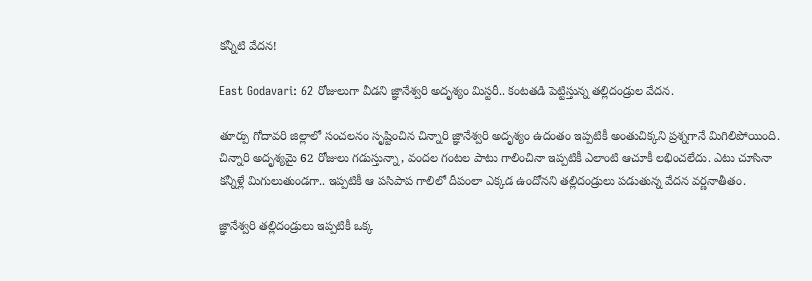కన్నీటి వేదన!

East Godavari: 62 రోజులుగా వీడని జ్ఞానేశ్వరి అదృశ్యం మిస్టరీ.. కంటతడి పెట్టిస్తున్న తల్లిదండ్రుల వేదన.

తూర్పు గోదావరి జిల్లాలో సంచలనం సృష్టించిన చిన్నారి జ్ఞానేశ్వరి అదృశ్యం ఉదంతం ఇప్పటికీ అంతుచిక్కని ప్రశ్నగానే మిగిలిపోయింది. చిన్నారి అదృశ్యమై 62 రోజులు గడుస్తున్నా, వందల గంటల పాటు గాలించినా ఇప్పటికీ ఎలాంటి ఆచూకీ లభించలేదు. ఎటు చూసినా కన్నీళ్లే మిగులుతుండగా.. ఇప్పటికీ ఆ పసిపాప గాలిలో దీపంలా ఎక్కడ ఉందోనని తల్లిదండ్రులు పడుతున్న వేదన వర్ణనాతీతం.

జ్ఞానేశ్వరి తల్లిదండ్రులు ఇప్పటికీ ఒక్క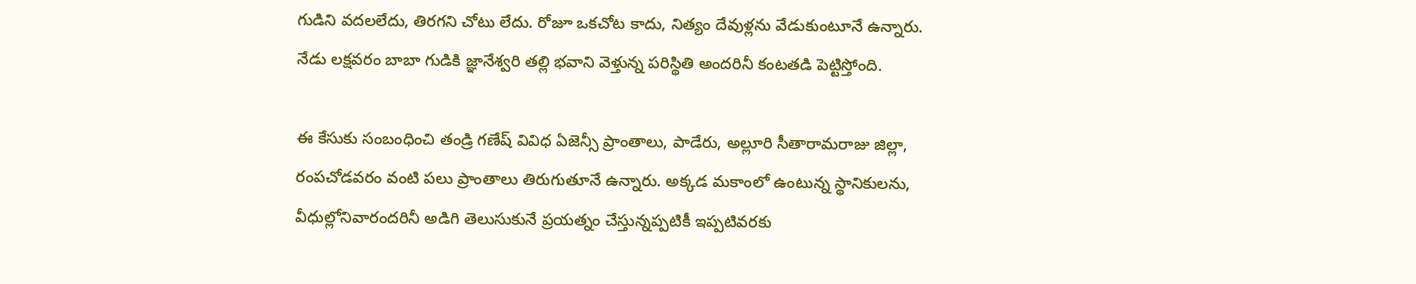గుడిని వదలలేదు, తిరగని చోటు లేదు. రోజూ ఒకచోట కాదు, నిత్యం దేవుళ్లను వేడుకుంటూనే ఉన్నారు. నేడు లక్షవరం బాబా గుడికి జ్ఞానేశ్వరి తల్లి భవాని వెళ్తున్న పరిస్థితి అందరినీ కంటతడి పెట్టిస్తోంది.

ఈ కేసుకు సంబంధించి తండ్రి గణేష్ వివిధ ఏజెన్సీ ప్రాంతాలు, పాడేరు, అల్లూరి సీతారామరాజు జిల్లా, రంపచోడవరం వంటి పలు ప్రాంతాలు తిరుగుతూనే ఉన్నారు. అక్కడ మకాంలో ఉంటున్న స్థానికులను, వీధుల్లోనివారందరినీ అడిగి తెలుసుకునే ప్రయత్నం చేస్తున్నప్పటికీ ఇప్పటివరకు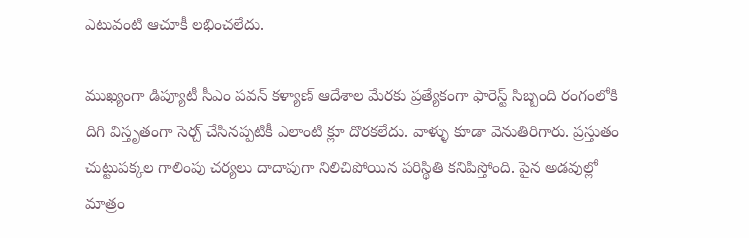ఎటువంటి ఆచూకీ లభించలేదు.

ముఖ్యంగా డిప్యూటీ సీఎం పవన్ కళ్యాణ్ ఆదేశాల మేరకు ప్రత్యేకంగా ఫారెస్ట్ సిబ్బంది రంగంలోకి దిగి విస్తృతంగా సెర్చ్ చేసినప్పటికీ ఎలాంటి క్లూ దొరకలేదు. వాళ్ళు కూడా వెనుతిరిగారు. ప్రస్తుతం చుట్టుపక్కల గాలింపు చర్యలు దాదాపుగా నిలిచిపోయిన పరిస్థితి కనిపిస్తోంది. పైన అడవుల్లో మాత్రం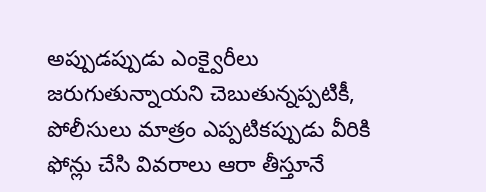అప్పుడప్పుడు ఎంక్వైరీలు జరుగుతున్నాయని చెబుతున్నప్పటికీ, పోలీసులు మాత్రం ఎప్పటికప్పుడు వీరికి ఫోన్లు చేసి వివరాలు ఆరా తీస్తూనే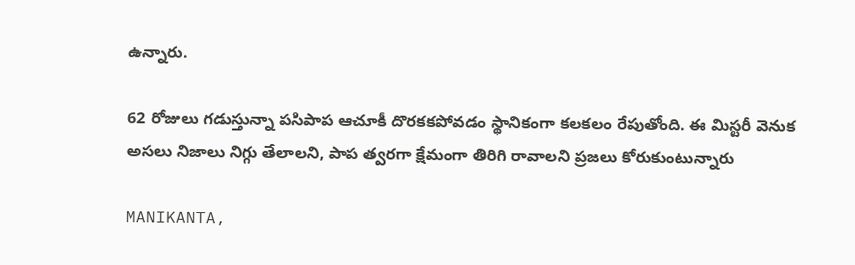ఉన్నారు.

62 రోజులు గడుస్తున్నా పసిపాప ఆచూకీ దొరకకపోవడం స్థానికంగా కలకలం రేపుతోంది. ఈ మిస్టరీ వెనుక అసలు నిజాలు నిగ్గు తేలాలని, పాప త్వరగా క్షేమంగా తిరిగి రావాలని ప్రజలు కోరుకుంటున్నారు

MANIKANTA,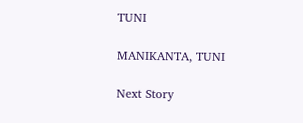TUNI

MANIKANTA, TUNI

Next Story